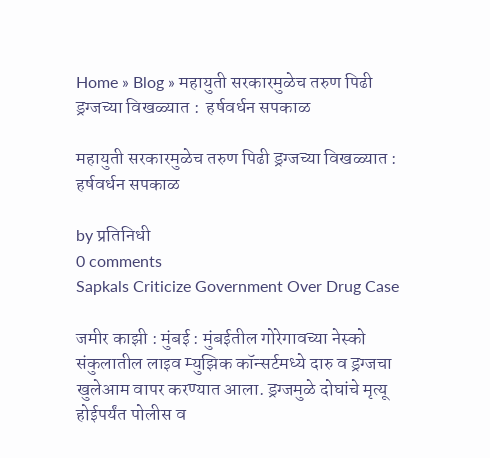Home » Blog » महायुती सरकारमुळेच तरुण पिढी ड्रग्जच्या विखळ्यात :  हर्षवर्धन सपकाळ

महायुती सरकारमुळेच तरुण पिढी ड्रग्जच्या विखळ्यात :  हर्षवर्धन सपकाळ

by प्रतिनिधी
0 comments
Sapkals Criticize Government Over Drug Case

जमीर काझी : मुंबई : मुंबईतील गोरेगावच्या नेस्को संकुलातील लाइव म्युझिक कॉन्सर्टमध्ये दारु व ड्रग्जचा खुलेआम वापर करण्यात आला. ड्रग्जमुळे दोघांचे मृत्यू होईपर्यंत पोलीस व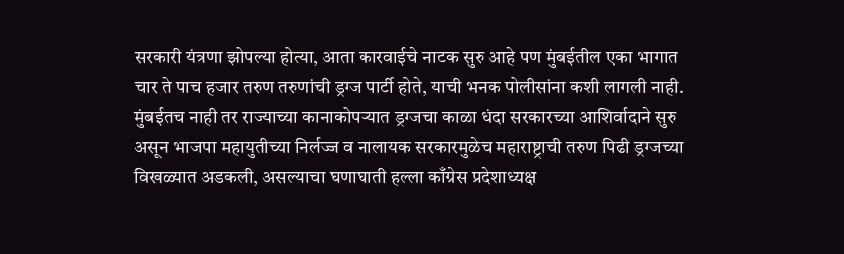सरकारी यंत्रणा झोपल्या होत्या, आता कारवाईचे नाटक सुरु आहे पण मुंबईतील एका भागात चार ते पाच हजार तरुण तरुणांची ड्रग्ज पार्टी होते, याची भनक पोलीसांना कशी लागली नाही.  मुंबईतच नाही तर राज्याच्या कानाकोपऱ्यात ड्रग्जचा काळा धंदा सरकारच्या आशिर्वादाने सुरु असून भाजपा महायुतीच्या निर्लज्ज व नालायक सरकारमुळेच महाराष्ट्राची तरुण पिढी ड्रग्जच्या विखळ्यात अडकली, असल्याचा घणाघाती हल्ला काँग्रेस प्रदेशाध्यक्ष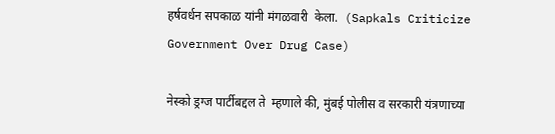हर्षवर्धन सपकाळ यांनी मंगळवारी  केला.  (Sapkals Criticize Government Over Drug Case)

नेस्को ड्रग्ज पार्टीबद्दल ते  म्हणाले की, मुंबई पोलीस व सरकारी यंत्रणाच्या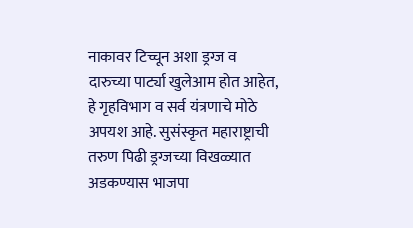नाकावर टिच्चून अशा ड्रग्ज व दारुच्या पार्ट्या खुलेआम होत आहेत, हे गृहविभाग व सर्व यंत्रणाचे मोठे अपयश आहे. सुसंस्कृत महाराष्ट्राची तरुण पिढी ड्रग्जच्या विखळ्यात अडकण्यास भाजपा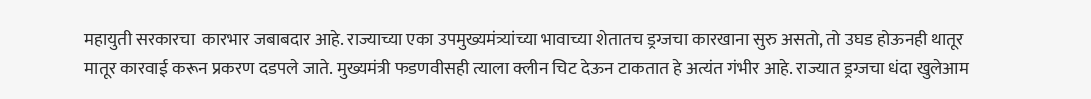महायुती सरकारचा  कारभार जबाबदार आहे. राज्याच्या एका उपमुख्यमंत्र्यांच्या भावाच्या शेतातच ड्रग्जचा कारखाना सुरु असतो, तो उघड होऊनही थातूर मातूर कारवाई करून प्रकरण दडपले जाते. मुख्यमंत्री फडणवीसही त्याला क्लीन चिट देऊन टाकतात हे अत्यंत गंभीर आहे. राज्यात ड्रग्जचा धंदा खुलेआम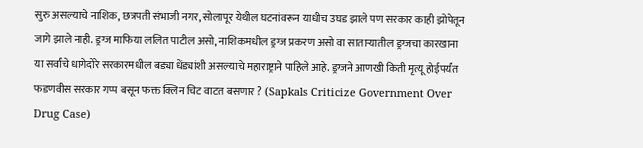सुरु असल्याचे नाशिक, छत्रपती संभाजी नगर, सोलापूर येथील घटनांवरून याधीच उघड झाले पण सरकार काही झोपेतून जागे झाले नाही. ड्रग्ज माफिया ललित पाटील असो, नाशिकमधील ड्रग्ज प्रकरण असो वा साताऱ्यातील ड्रग्जचा कारखाना या सर्वांचे धागेदोरे सरकारमधील बड्या धेंड्यांशी असल्याचे महाराष्ट्राने पाहिले आहे. ड्रग्जने आणखी किती मृत्यू होईपर्यंत फडणवीस सरकार गप्प बसून फक्त क्लिन चिट वाटत बसणार ? (Sapkals Criticize Government Over Drug Case)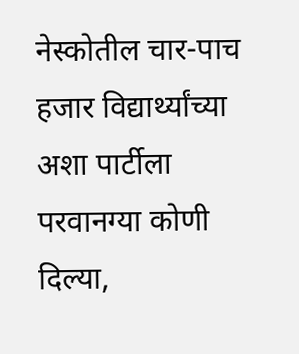नेस्कोतील चार-पाच हजार विद्यार्थ्यांच्या अशा पार्टीला परवानग्या कोणी दिल्या,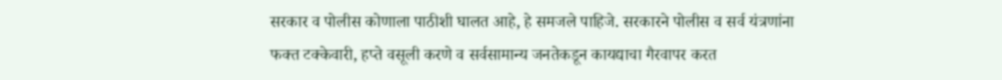सरकार व पोलीस कोणाला पाठीशी घालत आहे, हे समजले पाहिजे. सरकारने पोलीस व सर्व यंत्रणांना फक्त टक्केवारी, हप्ते वसूली करणे व सर्वसामान्य जनतेकडून कायद्याचा गैरवापर करत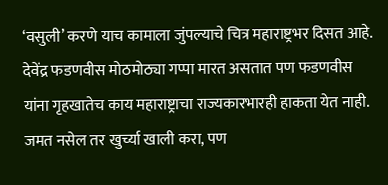‘वसुली’ करणे याच कामाला जुंपल्याचे चित्र महाराष्ट्रभर दिसत आहे. देवेंद्र फडणवीस मोठमोठ्या गप्पा मारत असतात पण फडणवीस यांना गृहखातेच काय महाराष्ट्राचा राज्यकारभारही हाकता येत नाही. जमत नसेल तर खुर्च्या खाली करा, पण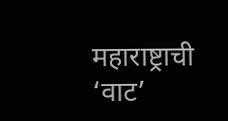महाराष्ट्राची ‘वाट’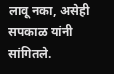लावू नका, असेही  सपकाळ यांनी सांगितले.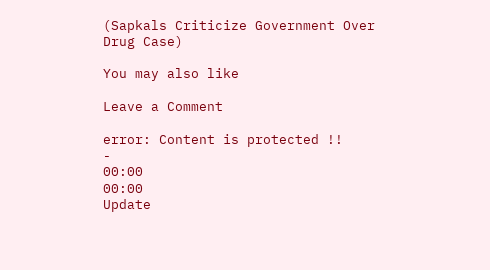(Sapkals Criticize Government Over Drug Case)

You may also like

Leave a Comment

error: Content is protected !!
-
00:00
00:00
Update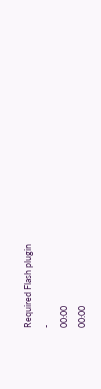Required Flash plugin
-
00:00
00:00